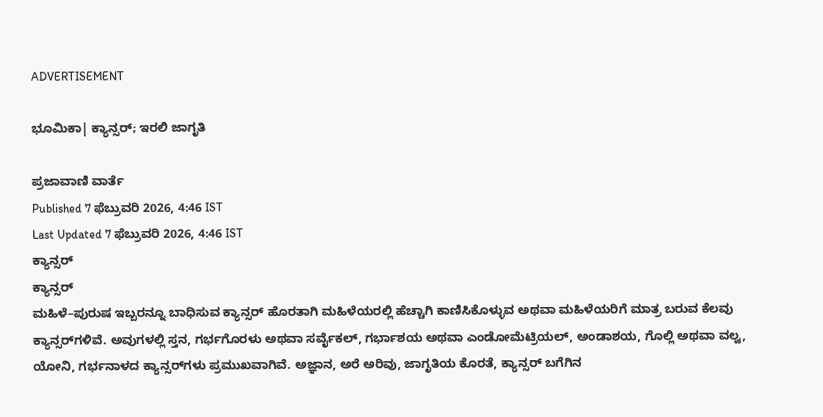ADVERTISEMENT

ಭೂಮಿಕಾ| ಕ್ಯಾನ್ಸರ್‌; ಇರಲಿ ಜಾಗೃತಿ

ಪ್ರಜಾವಾಣಿ ವಾರ್ತೆ
Published 7 ಫೆಬ್ರುವರಿ 2026, 4:46 IST
Last Updated 7 ಫೆಬ್ರುವರಿ 2026, 4:46 IST
ಕ್ಯಾನ್ಸರ್‌
ಕ್ಯಾನ್ಸರ್‌
ಮಹಿಳೆ–ಪುರುಷ ಇಬ್ಬರನ್ನೂ ಬಾಧಿಸುವ ಕ್ಯಾನ್ಸರ್ ಹೊರತಾಗಿ ಮಹಿಳೆಯರಲ್ಲಿ ಹೆಚ್ಚಾಗಿ ಕಾಣಿಸಿಕೊಳ್ಳುವ ಅಥವಾ ಮಹಿಳೆಯರಿಗೆ ಮಾತ್ರ ಬರುವ ಕೆಲವು ಕ್ಯಾನ್ಸರ್‌ಗಳಿವೆ. ಅವುಗಳಲ್ಲಿ ಸ್ತನ, ಗರ್ಭಗೊರಳು ಅಥವಾ ಸರ್ವೈಕಲ್‌, ಗರ್ಭಾಶಯ ಅಥವಾ ಎಂಡೋಮೆಟ್ರಿಯಲ್, ಅಂಡಾಶಯ, ಗೊಲ್ಲಿ ಅಥವಾ ವಲ್ವ, ಯೋನಿ, ಗರ್ಭನಾಳದ ಕ್ಯಾನ್ಸರ್‌ಗಳು ಪ್ರಮುಖವಾಗಿವೆ. ಅಜ್ಞಾನ, ಅರೆ ಅರಿವು, ಜಾಗೃತಿಯ ಕೊರತೆ, ಕ್ಯಾನ್ಸರ್ ಬಗೆಗಿನ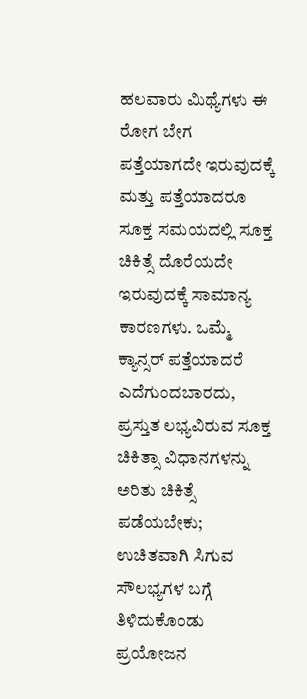ಹಲವಾರು ಮಿಥ್ಯೆಗಳು ಈ ರೋಗ ಬೇಗ ಪತ್ತೆಯಾಗದೇ ಇರುವುದಕ್ಕೆ ಮತ್ತು ಪತ್ತೆಯಾದರೂ ಸೂಕ್ತ ಸಮಯದಲ್ಲಿ ಸೂಕ್ತ ಚಿಕಿತ್ಸೆ ದೊರೆಯದೇ ಇರುವುದಕ್ಕೆ ಸಾಮಾನ್ಯ ಕಾರಣಗಳು. ಒಮ್ಮೆ ಕ್ಯಾನ್ಸರ್ ಪತ್ತೆಯಾದರೆ ಎದೆಗುಂದಬಾರದು, ಪ್ರಸ್ತುತ ಲಭ್ಯವಿರುವ ಸೂಕ್ತ ಚಿಕಿತ್ಸಾ ವಿಧಾನಗಳನ್ನು ಅರಿತು ಚಿಕಿತ್ಸೆ ಪಡೆಯಬೇಕು; ಉಚಿತವಾಗಿ ಸಿಗುವ ಸೌಲಭ್ಯಗಳ ಬಗ್ಗೆ ತಿಳಿದುಕೊಂಡು ಪ್ರಯೋಜನ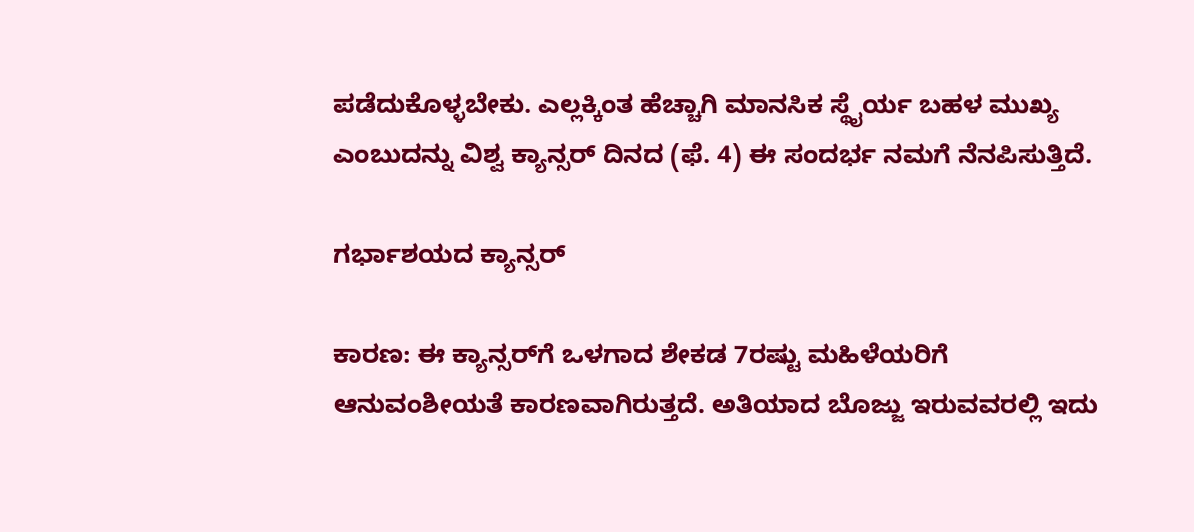ಪಡೆದುಕೊಳ್ಳಬೇಕು. ಎಲ್ಲಕ್ಕಿಂತ ಹೆಚ್ಚಾಗಿ ಮಾನಸಿಕ ಸ್ಥೈರ್ಯ ಬಹಳ ಮುಖ್ಯ ಎಂಬುದನ್ನು ವಿಶ್ವ ಕ್ಯಾನ್ಸರ್‌ ದಿನದ (ಫೆ. 4) ಈ ಸಂದರ್ಭ ನಮಗೆ ನೆನಪಿಸುತ್ತಿದೆ.

ಗರ್ಭಾಶಯದ ಕ್ಯಾನ್ಸರ್

ಕಾರಣ: ಈ ಕ್ಯಾನ್ಸರ್‌ಗೆ ಒಳಗಾದ ಶೇಕಡ 7ರಷ್ಟು ಮಹಿಳೆಯರಿಗೆ ಆನುವಂಶೀಯತೆ ಕಾರಣವಾಗಿರುತ್ತದೆ. ಅತಿಯಾದ ಬೊಜ್ಜು ಇರುವವರಲ್ಲಿ ಇದು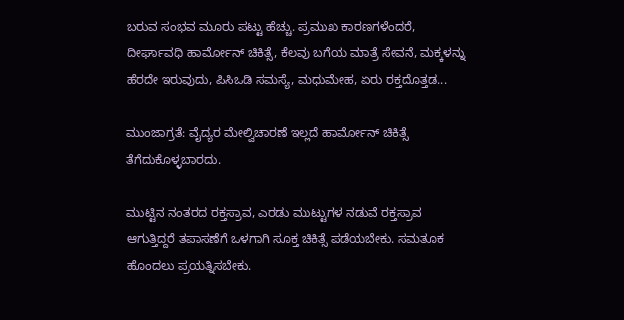ಬರುವ ಸಂಭವ ಮೂರು ಪಟ್ಟು ಹೆಚ್ಚು. ಪ್ರಮುಖ ಕಾರಣಗಳೆಂದರೆ, ದೀರ್ಘಾವಧಿ ಹಾರ್ಮೋನ್‌ ಚಿಕಿತ್ಸೆ, ಕೆಲವು ಬಗೆಯ ಮಾತ್ರೆ ಸೇವನೆ, ಮಕ್ಕಳನ್ನು ಹೆರದೇ ಇರುವುದು, ಪಿಸಿಒಡಿ ಸಮಸ್ಯೆ, ಮಧುಮೇಹ, ಏರು ರಕ್ತದೊತ್ತಡ...

ಮುಂಜಾಗ್ರತೆ: ವೈದ್ಯರ ಮೇಲ್ವಿಚಾರಣೆ ಇಲ್ಲದೆ ಹಾರ್ಮೋನ್‌ ಚಿಕಿತ್ಸೆ ತೆಗೆದುಕೊಳ್ಳಬಾರದು.

ಮುಟ್ಟಿನ ನಂತರದ ರಕ್ತಸ್ರಾವ, ಎರಡು ಮುಟ್ಟುಗಳ ನಡುವೆ ರಕ್ತಸ್ರಾವ ಆಗುತ್ತಿದ್ದರೆ ತಪಾಸಣೆಗೆ ಒಳಗಾಗಿ ಸೂಕ್ತ ಚಿಕಿತ್ಸೆ ಪಡೆಯಬೇಕು. ಸಮತೂಕ ಹೊಂದಲು ಪ್ರಯತ್ನಿಸಬೇಕು.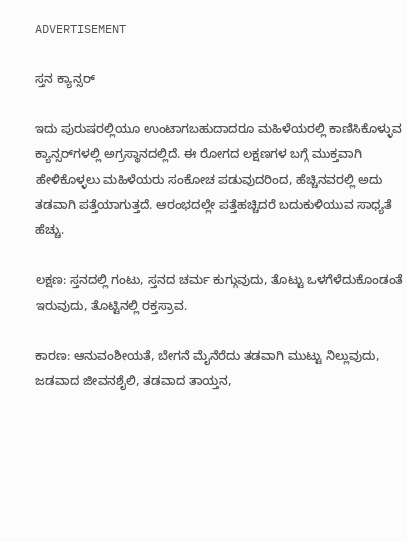ADVERTISEMENT

ಸ್ತನ ಕ್ಯಾನ್ಸರ್

ಇದು ಪುರುಷರಲ್ಲಿಯೂ ಉಂಟಾಗಬಹುದಾದರೂ ಮಹಿಳೆಯರಲ್ಲಿ ಕಾಣಿಸಿಕೊಳ್ಳುವ ಕ್ಯಾನ್ಸರ್‌ಗಳಲ್ಲಿ ಅಗ್ರಸ್ಥಾನದಲ್ಲಿದೆ. ಈ ರೋಗದ ಲಕ್ಷಣಗಳ ಬಗ್ಗೆ ಮುಕ್ತವಾಗಿ ಹೇಳಿಕೊಳ್ಳಲು ಮಹಿಳೆಯರು ಸಂಕೋಚ ಪಡುವುದರಿಂದ, ಹೆಚ್ಚಿನವರಲ್ಲಿ ಅದು ತಡವಾಗಿ ಪತ್ತೆಯಾಗುತ್ತದೆ. ಆರಂಭದಲ್ಲೇ ಪತ್ತೆಹಚ್ಚಿದರೆ ಬದುಕುಳಿಯುವ ಸಾಧ್ಯತೆ ಹೆಚ್ಚು.

ಲಕ್ಷಣ: ಸ್ತನದಲ್ಲಿ ಗಂಟು, ಸ್ತನದ ಚರ್ಮ ಕುಗ್ಗುವುದು, ತೊಟ್ಟು ಒಳಗೆಳೆದುಕೊಂಡಂತೆ ಇರುವುದು, ತೊಟ್ಟಿನಲ್ಲಿ ರಕ್ತಸ್ರಾವ.

ಕಾರಣ: ಆನುವಂಶೀಯತೆ, ಬೇಗನೆ ಮೈನೆರೆದು ತಡವಾಗಿ ಮುಟ್ಟು ನಿಲ್ಲುವುದು, ಜಡವಾದ ಜೀವನಶೈಲಿ, ತಡವಾದ ತಾಯ್ತನ,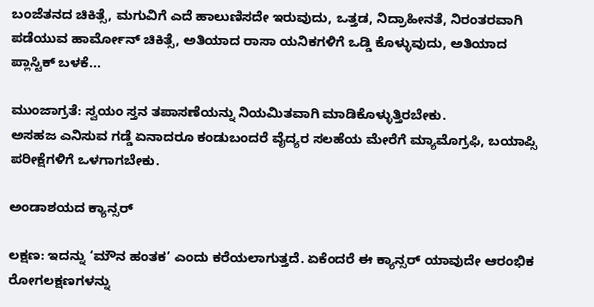ಬಂಜೆತನದ ಚಿಕಿತ್ಸೆ, ಮಗುವಿಗೆ ಎದೆ ಹಾಲುಣಿಸದೇ ಇರುವುದು, ಒತ್ತಡ, ನಿದ್ರಾಹೀನತೆ, ನಿರಂತರವಾಗಿ ಪಡೆಯುವ ಹಾರ್ಮೋನ್‌ ಚಿಕಿತ್ಸೆ, ಅತಿಯಾದ ರಾಸಾ ಯನಿಕಗಳಿಗೆ ಒಡ್ಡಿ ಕೊಳ್ಳುವುದು, ಅತಿಯಾದ ಪ್ಲಾಸ್ಟಿಕ್ ಬಳಕೆ...

ಮುಂಜಾಗ್ರತೆ: ಸ್ವಯಂ ಸ್ತನ ತಪಾಸಣೆಯನ್ನು ನಿಯಮಿತವಾಗಿ ಮಾಡಿಕೊಳ್ಳುತ್ತಿರಬೇಕು.
ಅಸಹಜ ಎನಿಸುವ ಗಡ್ಡೆ ಏನಾದರೂ ಕಂಡುಬಂದರೆ ವೈದ್ಯರ ಸಲಹೆಯ ಮೇರೆಗೆ ಮ್ಯಾಮೊಗ್ರಫಿ, ಬಯಾಪ್ಸಿ ಪರೀಕ್ಷೆಗಳಿಗೆ ಒಳಗಾಗಬೇಕು.

ಅಂಡಾಶಯದ ಕ್ಯಾನ್ಸರ್

ಲಕ್ಷಣ: ಇದನ್ನು ‘ಮೌನ ಹಂತಕ’ ಎಂದು ಕರೆಯಲಾಗುತ್ತದೆ. ಏಕೆಂದರೆ ಈ ಕ್ಯಾನ್ಸರ್ ಯಾವುದೇ ಆರಂಭಿಕ ರೋಗಲಕ್ಷಣಗಳನ್ನು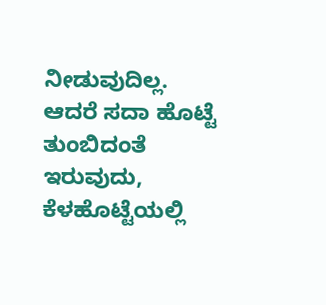ನೀಡುವುದಿಲ್ಲ. ಆದರೆ ಸದಾ ಹೊಟ್ಟೆ ತುಂಬಿದಂತೆ ಇರುವುದು, ಕೆಳಹೊಟ್ಟೆಯಲ್ಲಿ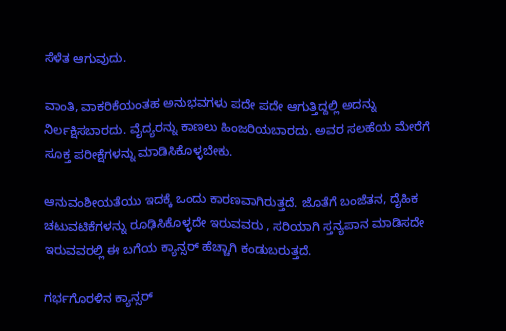ಸೆಳೆತ ಆಗುವುದು.

ವಾಂತಿ, ವಾಕರಿಕೆಯಂತಹ ಅನುಭವಗಳು ಪದೇ ಪದೇ ಆಗುತ್ತಿದ್ದಲ್ಲಿ ಅದನ್ನು ನಿರ್ಲಕ್ಷಿಸಬಾರದು. ವೈದ್ಯರನ್ನು ಕಾಣಲು ಹಿಂಜರಿಯಬಾರದು. ಅವರ ಸಲಹೆಯ ಮೇರೆಗೆ ಸೂಕ್ತ ಪರೀಕ್ಷೆಗಳನ್ನು ಮಾಡಿಸಿಕೊಳ್ಳಬೇಕು.

ಆನುವಂಶೀಯತೆಯು ಇದಕ್ಕೆ ಒಂದು ಕಾರಣವಾಗಿರುತ್ತದೆ. ಜೊತೆಗೆ ಬಂಜೆತನ, ದೈಹಿಕ ಚಟುವಟಿಕೆಗಳನ್ನು ರೂಢಿಸಿಕೊಳ್ಳದೇ ಇರುವವರು , ಸರಿಯಾಗಿ ಸ್ತನ್ಯಪಾನ ಮಾಡಿಸದೇ ಇರುವವರಲ್ಲಿ ಈ ಬಗೆಯ ಕ್ಯಾನ್ಸರ್‌ ಹೆಚ್ಚಾಗಿ ಕಂಡುಬರುತ್ತದೆ.

ಗರ್ಭಗೊರಳಿನ ಕ್ಯಾನ್ಸರ್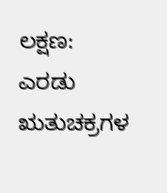ಲಕ್ಷಣ: ಎರಡು ಋತುಚಕ್ರಗಳ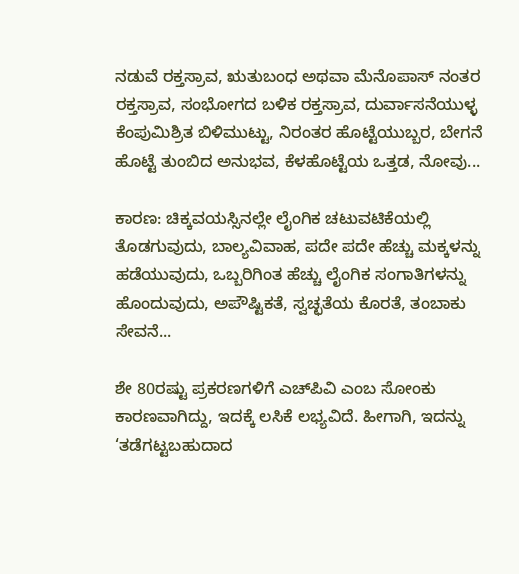ನಡುವೆ ರಕ್ತಸ್ರಾವ, ಋತುಬಂಧ ಅಥವಾ ಮೆನೊಪಾಸ್‌ ನಂತರ ರಕ್ತಸ್ರಾವ, ಸಂಭೋಗದ ಬಳಿಕ ರಕ್ತಸ್ರಾವ, ದುರ್ವಾಸನೆಯುಳ್ಳ ಕೆಂಪುಮಿಶ್ರಿತ ಬಿಳಿಮುಟ್ಟು, ನಿರಂತರ ಹೊಟ್ಟೆಯುಬ್ಬರ, ಬೇಗನೆ ಹೊಟ್ಟೆ ತುಂಬಿದ ಅನುಭವ, ಕೆಳಹೊಟ್ಟೆಯ ಒತ್ತಡ, ನೋವು...

ಕಾರಣ: ಚಿಕ್ಕವಯಸ್ಸಿನಲ್ಲೇ ಲೈಂಗಿಕ ಚಟುವಟಿಕೆಯಲ್ಲಿ ತೊಡಗುವುದು, ಬಾಲ್ಯವಿವಾಹ, ಪದೇ ಪದೇ ಹೆಚ್ಚು ಮಕ್ಕಳನ್ನು ಹಡೆಯುವುದು, ಒಬ್ಬರಿಗಿಂತ ಹೆಚ್ಚು ಲೈಂಗಿಕ ಸಂಗಾತಿಗಳನ್ನು ಹೊಂದುವುದು, ಅಪೌಷ್ಟಿಕತೆ, ಸ್ವಚ್ಛತೆಯ ಕೊರತೆ, ತಂಬಾಕು ಸೇವನೆ...

ಶೇ 80ರಷ್ಟು ಪ್ರಕರಣಗಳಿಗೆ ಎಚ್‌ಪಿವಿ ಎಂಬ ಸೋಂಕು ಕಾರಣವಾಗಿದ್ದು, ಇದಕ್ಕೆ ಲಸಿಕೆ ಲಭ್ಯವಿದೆ. ಹೀಗಾಗಿ, ಇದನ್ನು ‘ತಡೆಗಟ್ಟಬಹುದಾದ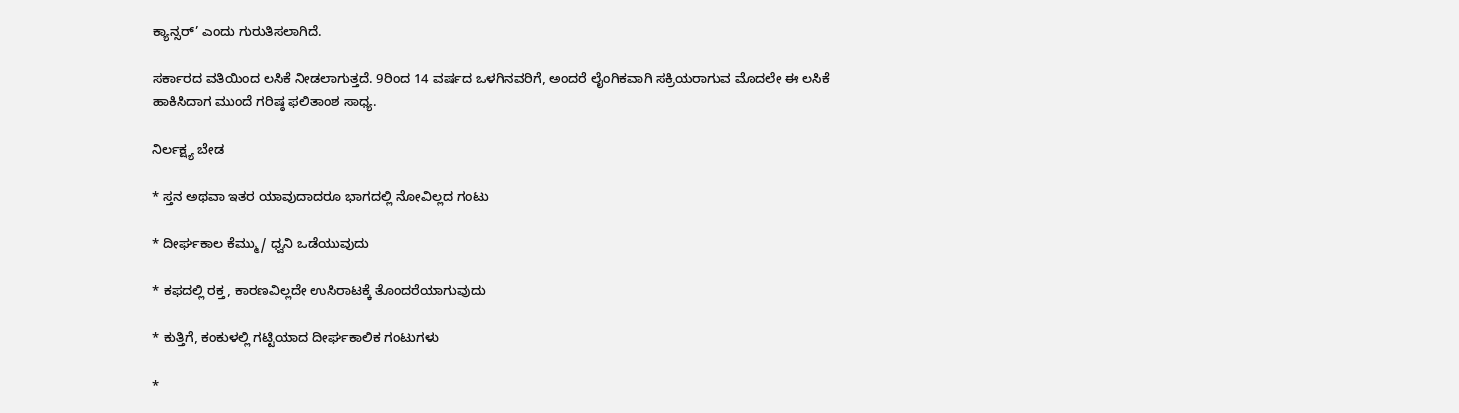ಕ್ಯಾನ್ಸರ್’ ಎಂದು ಗುರುತಿಸಲಾಗಿದೆ.

ಸರ್ಕಾರದ ವತಿಯಿಂದ ಲಸಿಕೆ ನೀಡಲಾಗುತ್ತದೆ. 9ರಿಂದ 14 ವರ್ಷದ ಒಳಗಿನವರಿಗೆ, ಅಂದರೆ ಲೈಂಗಿಕವಾಗಿ ಸಕ್ರಿಯರಾಗುವ ಮೊದಲೇ ಈ ಲಸಿಕೆ ಹಾಕಿಸಿದಾಗ ಮುಂದೆ ಗರಿಷ್ಠ ಫಲಿತಾಂಶ ಸಾಧ್ಯ.

ನಿರ್ಲಕ್ಷ್ಯ ಬೇಡ

* ಸ್ತನ ಅಥವಾ ಇತರ ಯಾವುದಾದರೂ ಭಾಗದಲ್ಲಿ ನೋವಿಲ್ಲದ ಗಂಟು

* ದೀರ್ಘಕಾಲ ಕೆಮ್ಮು/ ಧ್ವನಿ ಒಡೆಯುವುದು

* ಕಫದಲ್ಲಿ ರಕ್ತ, ಕಾರಣವಿಲ್ಲದೇ ಉಸಿರಾಟಕ್ಕೆ ತೊಂದರೆಯಾಗುವುದು

* ಕುತ್ತಿಗೆ, ಕಂಕುಳಲ್ಲಿ ಗಟ್ಟಿಯಾದ ದೀರ್ಘಕಾಲಿಕ ಗಂಟುಗಳು

*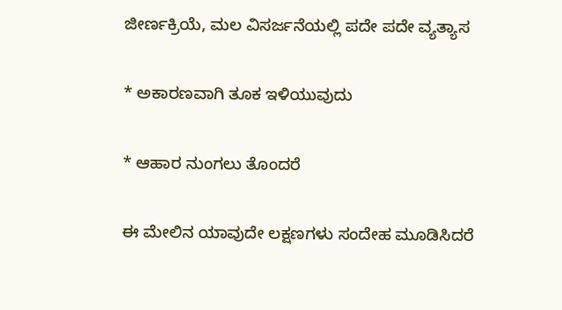ಜೀರ್ಣಕ್ರಿಯೆ, ಮಲ ವಿಸರ್ಜನೆಯಲ್ಲಿ ಪದೇ ಪದೇ ವ್ಯತ್ಯಾಸ

* ಅಕಾರಣವಾಗಿ ತೂಕ ಇಳಿಯುವುದು

* ಆಹಾರ ನುಂಗಲು ತೊಂದರೆ

ಈ ಮೇಲಿನ ಯಾವುದೇ ಲಕ್ಷಣಗಳು ಸಂದೇಹ ಮೂಡಿಸಿದರೆ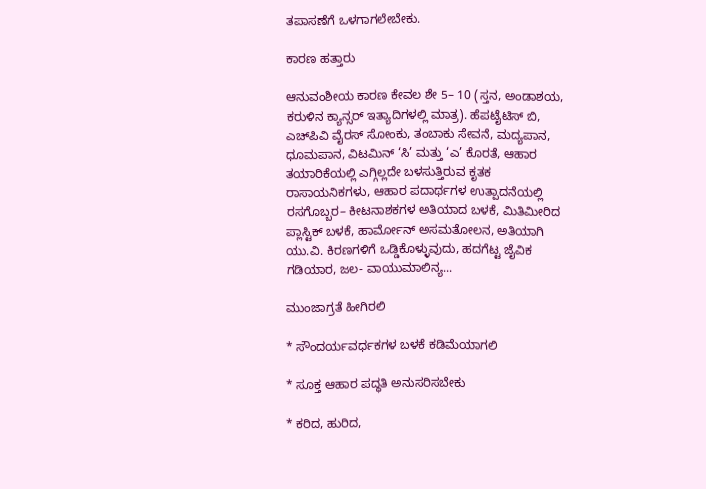ತಪಾಸಣೆಗೆ ಒಳಗಾಗಲೇಬೇಕು.

ಕಾರಣ ಹತ್ತಾರು

ಆನುವಂಶೀಯ ಕಾರಣ ಕೇವಲ ಶೇ 5– 10 (ಸ್ತನ, ಅಂಡಾಶಯ, ಕರುಳಿನ ಕ್ಯಾನ್ಸರ್ ಇತ್ಯಾದಿಗಳಲ್ಲಿ ಮಾತ್ರ). ಹೆಪಟೈಟಿಸ್ ಬಿ, ಎಚ್‌ಪಿವಿ ವೈರಸ್ ಸೋಂಕು, ತಂಬಾಕು ಸೇವನೆ, ಮದ್ಯಪಾನ, ಧೂಮಪಾನ, ವಿಟಮಿನ್‌ ‘ಸಿ’ ಮತ್ತು ‘ಎ’ ಕೊರತೆ, ಆಹಾರ ತಯಾರಿಕೆಯಲ್ಲಿ ಎಗ್ಗಿಲ್ಲದೇ ಬಳಸುತ್ತಿರುವ ಕೃತಕ ರಾಸಾಯನಿಕಗಳು, ಆಹಾರ ಪದಾರ್ಥಗಳ ಉತ್ಪಾದನೆಯಲ್ಲಿ ರಸಗೊಬ್ಬರ– ಕೀಟನಾಶಕಗಳ ಅತಿಯಾದ ಬಳಕೆ, ಮಿತಿಮೀರಿದ ಪ್ಲಾಸ್ಟಿಕ್ ಬಳಕೆ, ಹಾರ್ಮೋನ್‌ ಅಸಮತೋಲನ, ಅತಿಯಾಗಿ ಯು.ವಿ. ಕಿರಣಗಳಿಗೆ ಒಡ್ಡಿಕೊಳ್ಳುವುದು, ಹದಗೆಟ್ಟ ಜೈವಿಕ ಗಡಿಯಾರ, ಜಲ- ವಾಯುಮಾಲಿನ್ಯ...

ಮುಂಜಾಗ್ರತೆ ಹೀಗಿರಲಿ

* ಸೌಂದರ್ಯವರ್ಧಕಗಳ ಬಳಕೆ ಕಡಿಮೆಯಾಗಲಿ

* ಸೂಕ್ತ ಆಹಾರ ಪದ್ಧತಿ ಅನುಸರಿಸಬೇಕು

* ಕರಿದ, ಹುರಿದ,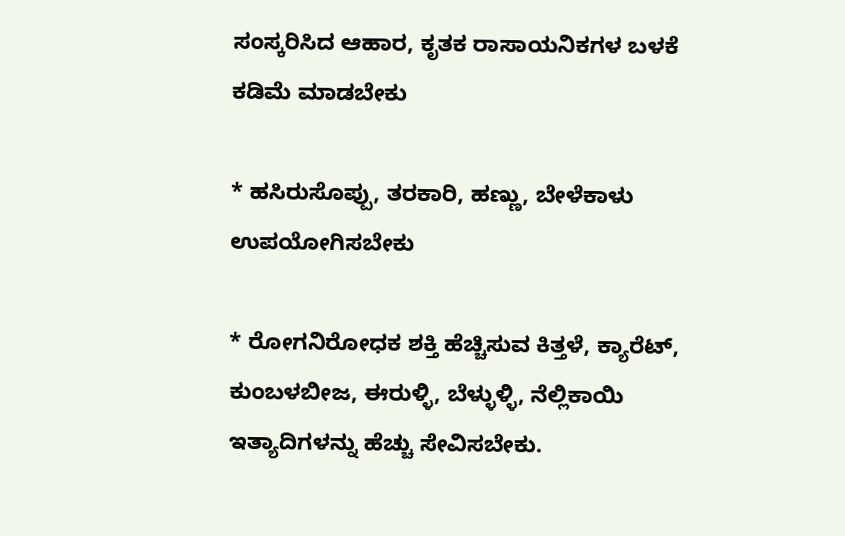ಸಂಸ್ಕರಿಸಿದ ಆಹಾರ, ಕೃತಕ ರಾಸಾಯನಿಕಗಳ ಬಳಕೆ ಕಡಿಮೆ ಮಾಡಬೇಕು

* ಹಸಿರುಸೊಪ್ಪು, ತರಕಾರಿ, ಹಣ್ಣು, ಬೇಳೆಕಾಳು ಉಪಯೋಗಿಸಬೇಕು

* ರೋಗನಿರೋಧಕ ಶಕ್ತಿ ಹೆಚ್ಚಿಸುವ ಕಿತ್ತಳೆ, ಕ್ಯಾರೆಟ್, ಕುಂಬಳಬೀಜ, ಈರುಳ್ಳಿ, ಬೆಳ್ಳುಳ್ಳಿ, ನೆಲ್ಲಿಕಾಯಿ ಇತ್ಯಾದಿಗಳನ್ನು ಹೆಚ್ಚು ಸೇವಿಸಬೇಕು.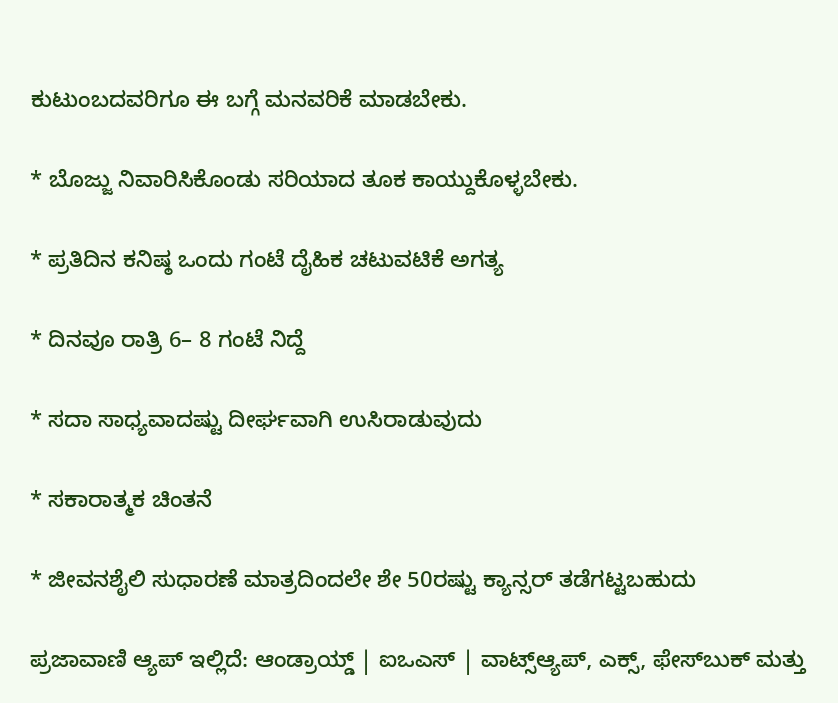ಕುಟುಂಬದವರಿಗೂ ಈ ಬಗ್ಗೆ ಮನವರಿಕೆ ಮಾಡಬೇಕು.

* ಬೊಜ್ಜು ನಿವಾರಿಸಿಕೊಂಡು ಸರಿಯಾದ ತೂಕ ಕಾಯ್ದುಕೊಳ್ಳಬೇಕು.

* ಪ್ರತಿದಿನ ಕನಿಷ್ಠ ಒಂದು ಗಂಟೆ ದೈಹಿಕ ಚಟುವಟಿಕೆ ಅಗತ್ಯ

* ದಿನವೂ ರಾತ್ರಿ 6– 8 ಗಂಟೆ ನಿದ್ದೆ

* ಸದಾ ಸಾಧ್ಯವಾದಷ್ಟು ದೀರ್ಘವಾಗಿ ಉಸಿರಾಡುವುದು

* ಸಕಾರಾತ್ಮಕ ಚಿಂತನೆ

* ಜೀವನಶೈಲಿ ಸುಧಾರಣೆ ಮಾತ್ರದಿಂದಲೇ ಶೇ 50ರಷ್ಟು ಕ್ಯಾನ್ಸರ್ ತಡೆಗಟ್ಟಬಹುದು

ಪ್ರಜಾವಾಣಿ ಆ್ಯಪ್ ಇಲ್ಲಿದೆ: ಆಂಡ್ರಾಯ್ಡ್ | ಐಒಎಸ್ | ವಾಟ್ಸ್ಆ್ಯಪ್, ಎಕ್ಸ್, ಫೇಸ್‌ಬುಕ್ ಮತ್ತು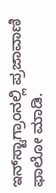ಇನ್‌ಸ್ಟಾಗ್ರಾಂನಲ್ಲಿ ಪ್ರಜಾವಾಣಿ ಫಾಲೋ ಮಾಡಿ.